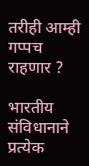तरीही आम्ही गप्पच राहणार ?

भारतीय संविधानाने प्रत्येक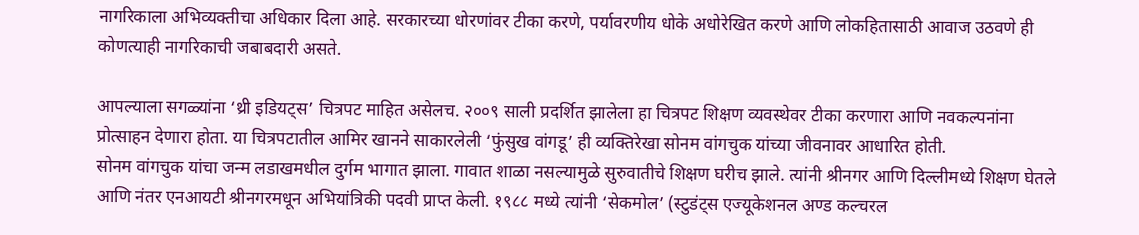नागरिकाला अभिव्यक्तीचा अधिकार दिला आहे. सरकारच्या धोरणांवर टीका करणे, पर्यावरणीय धोके अधोरेखित करणे आणि लोकहितासाठी आवाज उठवणे ही कोणत्याही नागरिकाची जबाबदारी असते.

आपल्याला सगळ्यांना ‘थ्री इडियट्स’ चित्रपट माहित असेलच. २००९ साली प्रदर्शित झालेला हा चित्रपट शिक्षण व्यवस्थेवर टीका करणारा आणि नवकल्पनांना प्रोत्साहन देणारा होता. या चित्रपटातील आमिर खानने साकारलेली ‘फुंसुख वांगडू’ ही व्यक्तिरेखा सोनम वांगचुक यांच्या जीवनावर आधारित होती.
सोनम वांगचुक यांचा जन्म लडाखमधील दुर्गम भागात झाला. गावात शाळा नसल्यामुळे सुरुवातीचे शिक्षण घरीच झाले. त्यांनी श्रीनगर आणि दिल्लीमध्ये शिक्षण घेतले आणि नंतर एनआयटी श्रीनगरमधून अभियांत्रिकी पदवी प्राप्त केली. १९८८ मध्ये त्यांनी ‘सेकमोल’ (स्टुडंट्स एज्यूकेशनल अण्ड कल्चरल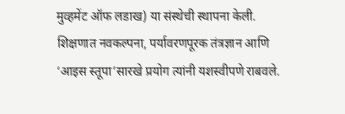मुव्हमेंट ऑफ लडाख) या संस्थेची स्थापना केली. शिक्षणात नवकल्पना, पर्यावरणपूरक तंत्रज्ञान आणि ‘आइस स्तूपा’सारखे प्रयोग त्यांनी यशस्वीपणे राबवले.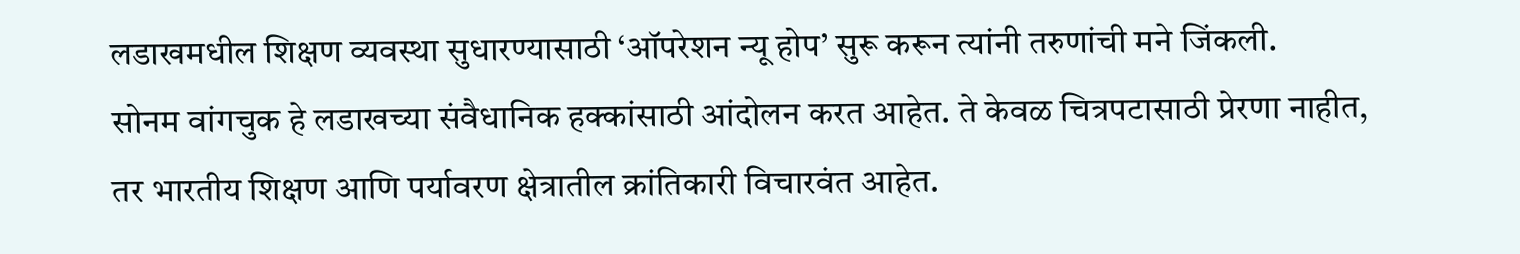लडाखमधील शिक्षण व्यवस्था सुधारण्यासाठी ‘ऑपरेशन न्यू होप’ सुरू करून त्यांनी तरुणांची मने जिंकली.
सोनम वांगचुक हे लडाखच्या संवैधानिक हक्कांसाठी आंदोलन करत आहेत. ते केवळ चित्रपटासाठी प्रेरणा नाहीत, तर भारतीय शिक्षण आणि पर्यावरण क्षेत्रातील क्रांतिकारी विचारवंत आहेत.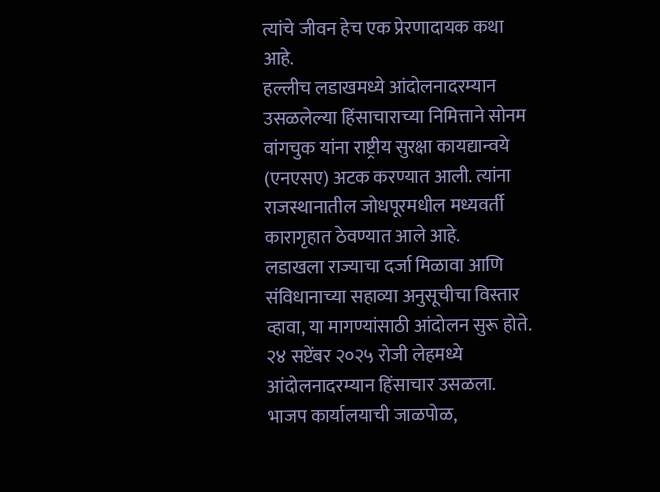त्यांचे जीवन हेच एक प्रेरणादायक कथा आहे.
हल्लीच लडाखमध्ये आंदोलनादरम्यान उसळलेल्या हिंसाचाराच्या निमित्ताने सोनम वांगचुक यांना राष्ट्रीय सुरक्षा कायद्यान्वये (एनएसए) अटक करण्यात आली. त्यांना राजस्थानातील जोधपूरमधील मध्यवर्ती कारागृहात ठेवण्यात आले आहे.
लडाखला राज्याचा दर्जा मिळावा आणि संविधानाच्या सहाव्या अनुसूचीचा विस्तार व्हावा, या मागण्यांसाठी आंदोलन सुरू होते. २४ सप्टेंबर २०२५ रोजी लेहमध्ये आंदोलनादरम्यान हिंसाचार उसळला. भाजप कार्यालयाची जाळपोळ,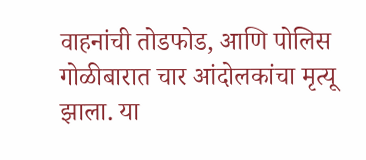वाहनांची तोडफोड, आणि पोलिस गोळीबारात चार आंदोलकांचा मृत्यू झाला. या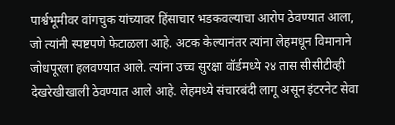पार्श्वभूमीवर वांगचुक यांच्यावर हिंसाचार भडकवल्याचा आरोप ठेवण्यात आला, जो त्यांनी स्पष्टपणे फेटाळला आहे. अटक केल्यानंतर त्यांना लेहमधून विमानाने जोधपूरला हलवण्यात आले. त्यांना उच्च सुरक्षा वॉर्डमध्ये २४ तास सीसीटीव्ही देखरेखीखाली ठेवण्यात आले आहे. लेहमध्ये संचारबंदी लागू असून इंटरनेट सेवा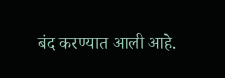बंद करण्यात आली आहे.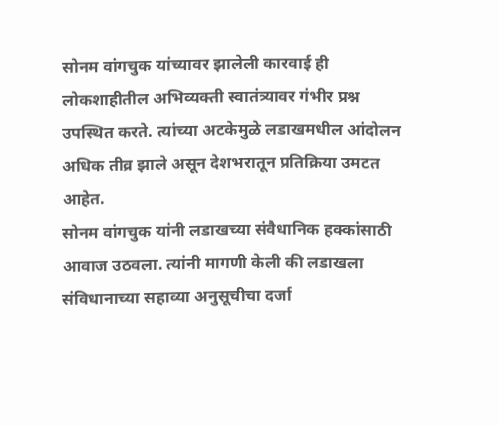सोनम वांगचुक यांच्यावर झालेली कारवाई ही लोकशाहीतील अभिव्यक्ती स्वातंत्र्यावर गंभीर प्रश्न उपस्थित करते. त्यांच्या अटकेमुळे लडाखमधील आंदोलन अधिक तीव्र झाले असून देशभरातून प्रतिक्रिया उमटत आहेत.
सोनम वांगचुक यांनी लडाखच्या संवैधानिक हक्कांसाठी आवाज उठवला. त्यांनी मागणी केली की लडाखला संविधानाच्या सहाव्या अनुसूचीचा दर्जा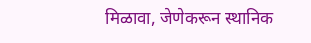मिळावा, जेणेकरून स्थानिक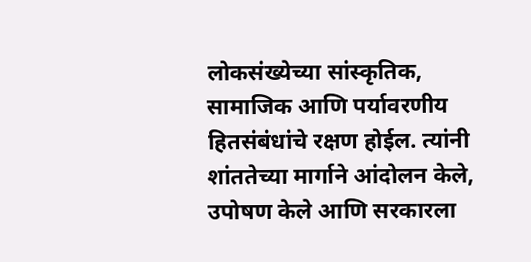लोकसंख्येच्या सांस्कृतिक, सामाजिक आणि पर्यावरणीय हितसंबंधांचे रक्षण होईल. त्यांनी शांततेच्या मार्गाने आंदोलन केले, उपोषण केले आणि सरकारला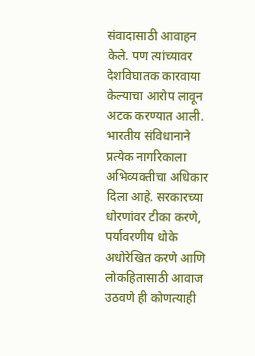संवादासाठी आवाहन केले. पण त्यांच्यावर देशविघातक कारवाया केल्याचा आरोप लावून अटक करण्यात आली.
भारतीय संविधानाने प्रत्येक नागरिकाला अभिव्यक्तीचा अधिकार दिला आहे. सरकारच्या धोरणांवर टीका करणे, पर्यावरणीय धोके अधोरेखित करणे आणि लोकहितासाठी आवाज उठवणे ही कोणत्याही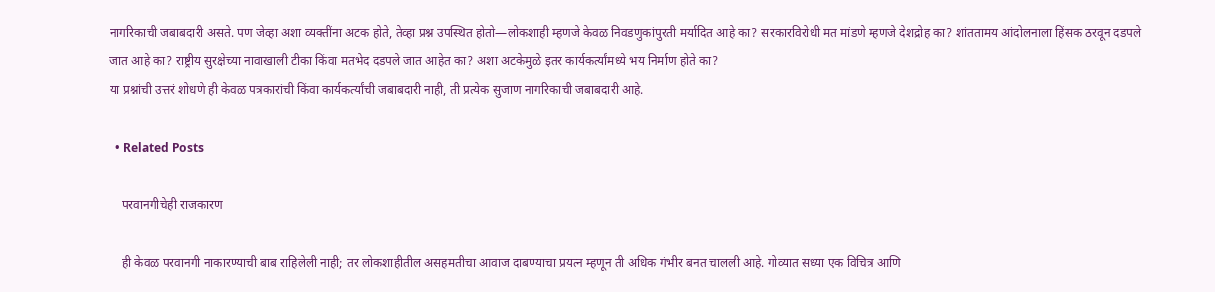नागरिकाची जबाबदारी असते. पण जेव्हा अशा व्यक्तींना अटक होते, तेव्हा प्रश्न उपस्थित होतो—लोकशाही म्हणजे केवळ निवडणुकांपुरती मर्यादित आहे का? सरकारविरोधी मत मांडणे म्हणजे देशद्रोह का? शांततामय आंदोलनाला हिंसक ठरवून दडपले जात आहे का? राष्ट्रीय सुरक्षेच्या नावाखाली टीका किंवा मतभेद दडपले जात आहेत का? अशा अटकेमुळे इतर कार्यकर्त्यांमध्ये भय निर्माण होते का?
या प्रश्नांची उत्तरं शोधणे ही केवळ पत्रकारांची किंवा कार्यकर्त्यांची जबाबदारी नाही, ती प्रत्येक सुजाण नागरिकाची जबाबदारी आहे.

  • Related Posts

    परवानगीचेही राजकारण

    ही केवळ परवानगी नाकारण्याची बाब राहिलेली नाही; तर लोकशाहीतील असहमतीचा आवाज दाबण्याचा प्रयत्न म्हणून ती अधिक गंभीर बनत चालली आहे. गोव्यात सध्या एक विचित्र आणि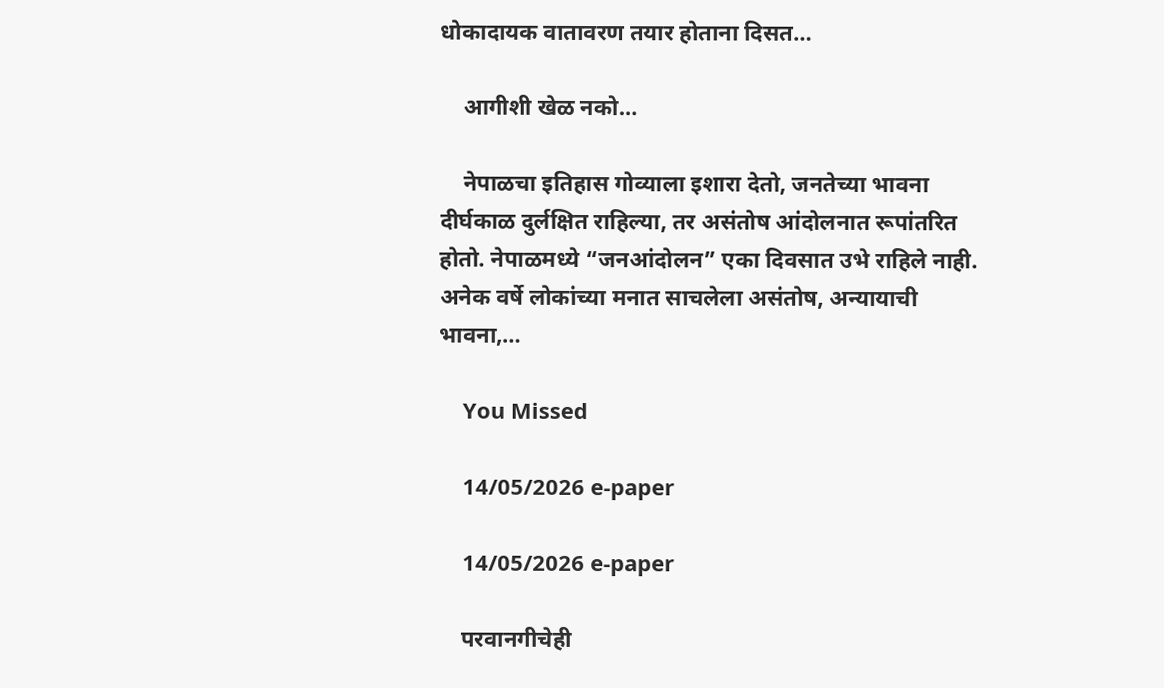धोकादायक वातावरण तयार होताना दिसत…

    आगीशी खेळ नको…

    नेपाळचा इतिहास गोव्याला इशारा देतो, जनतेच्या भावना दीर्घकाळ दुर्लक्षित राहिल्या, तर असंतोष आंदोलनात रूपांतरित होतो. नेपाळमध्ये “जनआंदोलन” एका दिवसात उभे राहिले नाही. अनेक वर्षे लोकांच्या मनात साचलेला असंतोष, अन्यायाची भावना,…

    You Missed

    14/05/2026 e-paper

    14/05/2026 e-paper

    परवानगीचेही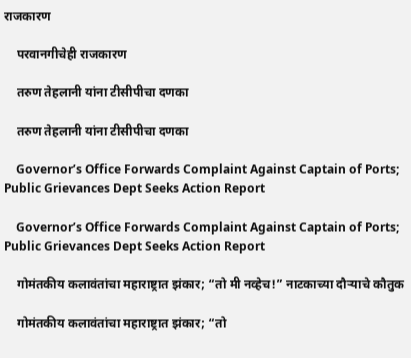राजकारण

    परवानगीचेही राजकारण

    तरुण तेहलानी यांना टीसीपीचा दणका

    तरुण तेहलानी यांना टीसीपीचा दणका

    Governor’s Office Forwards Complaint Against Captain of Ports; Public Grievances Dept Seeks Action Report

    Governor’s Office Forwards Complaint Against Captain of Ports; Public Grievances Dept Seeks Action Report

    गोमंतकीय कलावंतांचा महाराष्ट्रात झंकार; “तो मी नव्हेच!” नाटकाच्या दौऱ्याचे कौतुक

    गोमंतकीय कलावंतांचा महाराष्ट्रात झंकार; “तो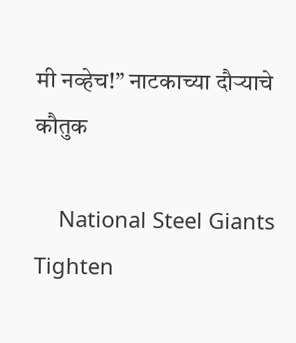मी नव्हेच!” नाटकाच्या दौऱ्याचे कौतुक

    National Steel Giants Tighten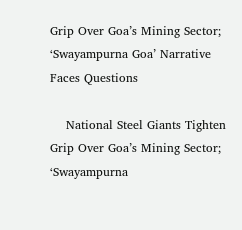Grip Over Goa’s Mining Sector; ‘Swayampurna Goa’ Narrative Faces Questions

    National Steel Giants Tighten Grip Over Goa’s Mining Sector; ‘Swayampurna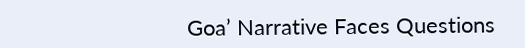Goa’ Narrative Faces Questions